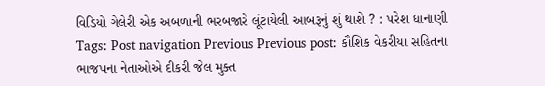વિડિયો ગેલેરી એક અબળાની ભરબજારે લૂંટાયેલી આબરૂનું શું થાશે ? : પરેશ ધાનાણી Tags: Post navigation Previous Previous post: કૌશિક વેકરીયા સહિતના ભાજપના નેતાઓએ દીકરી જેલ મુક્ત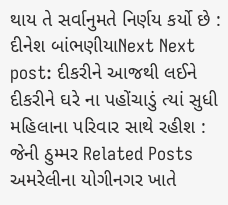થાય તે સર્વાનુમતે નિર્ણય કર્યો છે : દીનેશ બાંભણીયાNext Next post: દીકરીને આજથી લઈને દીકરીને ઘરે ના પહોંચાડું ત્યાં સુધી મહિલાના પરિવાર સાથે રહીશ : જેની ઠુમ્મર Related Posts અમરેલીના યોગીનગર ખાતે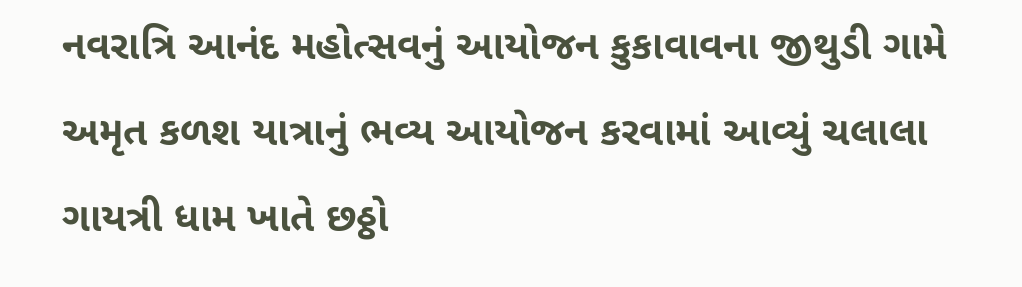નવરાત્રિ આનંદ મહોત્સવનું આયોજન કુકાવાવના જીથુડી ગામે અમૃત કળશ યાત્રાનું ભવ્ય આયોજન કરવામાં આવ્યું ચલાલા ગાયત્રી ધામ ખાતે છઠ્ઠો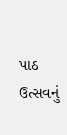પાઠ ઉત્સવનું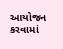આયોજન કરવામાં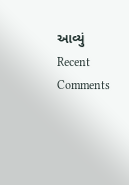આવ્યું
Recent Comments